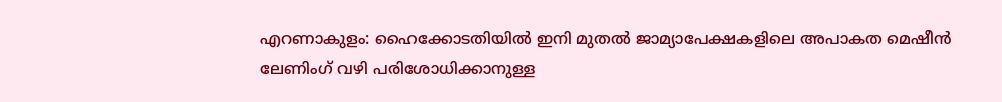എറണാകുളം: ഹൈക്കോടതിയിൽ ഇനി മുതൽ ജാമ്യാപേക്ഷകളിലെ അപാകത മെഷീൻ ലേണിംഗ് വഴി പരിശോധിക്കാനുള്ള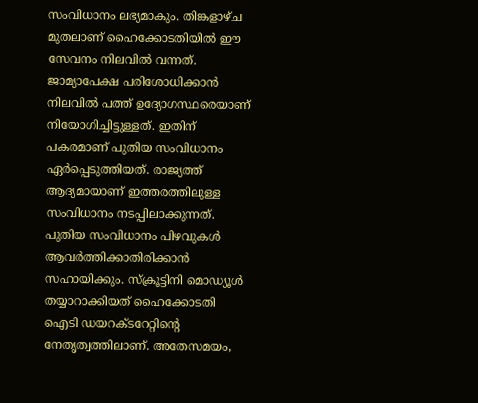സംവിധാനം ലഭ്യമാകും. തിങ്കളാഴ്ച മുതലാണ് ഹൈക്കോടതിയിൽ ഈ സേവനം നിലവിൽ വന്നത്. ജാമ്യാപേക്ഷ പരിശോധിക്കാൻ നിലവിൽ പത്ത് ഉദ്യോഗസ്ഥരെയാണ് നിയോഗിച്ചിട്ടുള്ളത്. ഇതിന് പകരമാണ് പുതിയ സംവിധാനം ഏർപ്പെടുത്തിയത്. രാജ്യത്ത് ആദ്യമായാണ് ഇത്തരത്തിലുള്ള സംവിധാനം നടപ്പിലാക്കുന്നത്.
പുതിയ സംവിധാനം പിഴവുകൾ ആവർത്തിക്കാതിരിക്കാൻ സഹായിക്കും. സ്ക്രൂട്ടിനി മൊഡ്യൂൾ തയ്യാറാക്കിയത് ഹൈക്കോടതി ഐടി ഡയറക്ടറേറ്റിന്റെ നേതൃത്വത്തിലാണ്. അതേസമയം,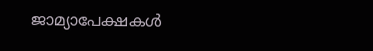ജാമ്യാപേക്ഷകൾ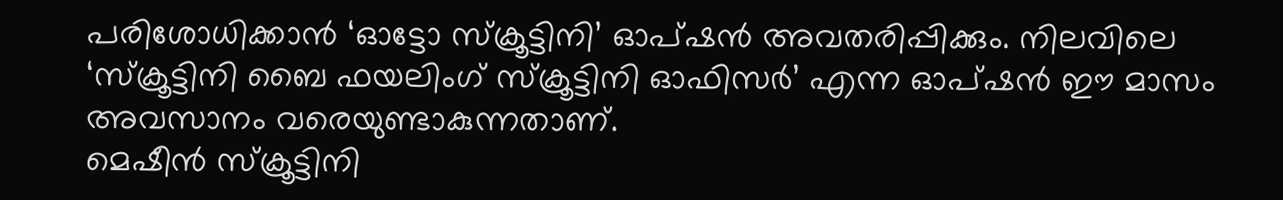പരിശോധിക്കാൻ ‘ഓട്ടോ സ്ക്രൂട്ടിനി’ ഓപ്ഷൻ അവതരിപ്പിക്കും. നിലവിലെ ‘സ്ക്രൂട്ടിനി ബൈ ഫയലിംഗ് സ്ക്രൂട്ടിനി ഓഫിസർ’ എന്ന ഓപ്ഷൻ ഈ മാസം അവസാനം വരെയുണ്ടാകുന്നതാണ്.
മെഷീൻ സ്ക്രൂട്ടിനി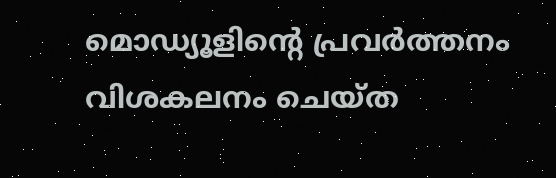മൊഡ്യൂളിന്റെ പ്രവർത്തനം വിശകലനം ചെയ്ത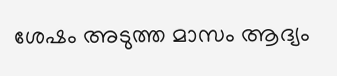ശേഷം അടുത്ത മാസം ആദ്യം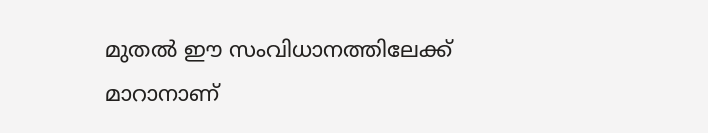മുതൽ ഈ സംവിധാനത്തിലേക്ക് മാറാനാണ്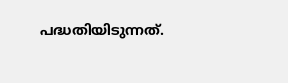പദ്ധതിയിടുന്നത്.